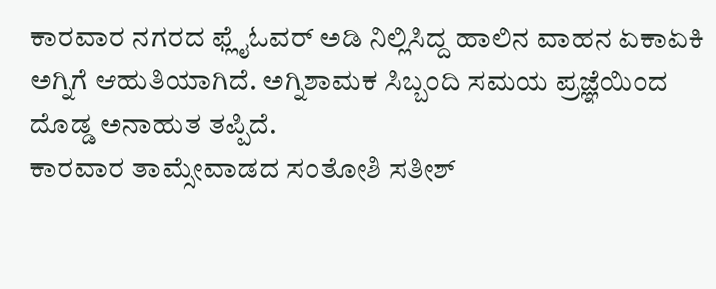ಕಾರವಾರ ನಗರದ ಫ್ಲೈಓವರ್ ಅಡಿ ನಿಲ್ಲಿಸಿದ್ದ ಹಾಲಿನ ವಾಹನ ಏಕಾಏಕಿ ಅಗ್ನಿಗೆ ಆಹುತಿಯಾಗಿದೆ. ಅಗ್ನಿಶಾಮಕ ಸಿಬ್ಬಂದಿ ಸಮಯ ಪ್ರಜ್ಞೆಯಿಂದ ದೊಡ್ಡ ಅನಾಹುತ ತಪ್ಪಿದೆ.
ಕಾರವಾರ ತಾಮ್ಸೇವಾಡದ ಸಂತೋಶಿ ಸತೀಶ್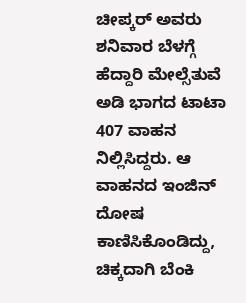ಚೀಪ್ಕರ್ ಅವರು ಶನಿವಾರ ಬೆಳಗ್ಗೆ ಹೆದ್ದಾರಿ ಮೇಲ್ಸೆತುವೆ ಅಡಿ ಭಾಗದ ಟಾಟಾ 407 ವಾಹನ ನಿಲ್ಲಿಸಿದ್ದರು. ಆ ವಾಹನದ ಇಂಜಿನ್ ದೋಷ ಕಾಣಿಸಿಕೊಂಡಿದ್ದು, ಚಿಕ್ಕದಾಗಿ ಬೆಂಕಿ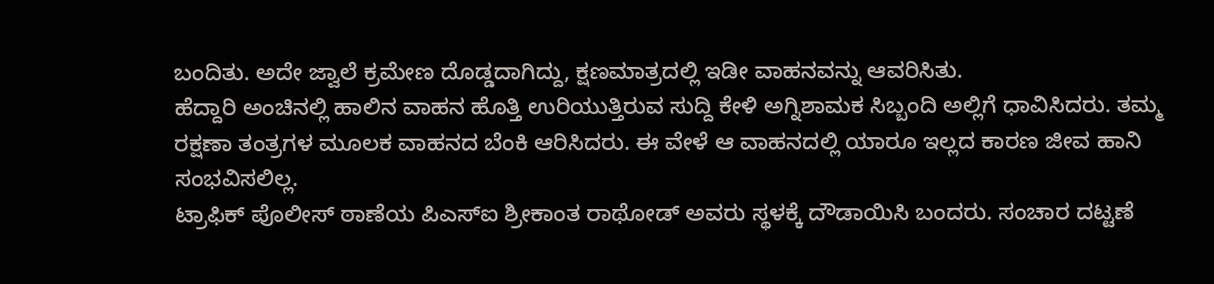ಬಂದಿತು. ಅದೇ ಜ್ವಾಲೆ ಕ್ರಮೇಣ ದೊಡ್ಡದಾಗಿದ್ದು, ಕ್ಷಣಮಾತ್ರದಲ್ಲಿ ಇಡೀ ವಾಹನವನ್ನು ಆವರಿಸಿತು.
ಹೆದ್ದಾರಿ ಅಂಚಿನಲ್ಲಿ ಹಾಲಿನ ವಾಹನ ಹೊತ್ತಿ ಉರಿಯುತ್ತಿರುವ ಸುದ್ದಿ ಕೇಳಿ ಅಗ್ನಿಶಾಮಕ ಸಿಬ್ಬಂದಿ ಅಲ್ಲಿಗೆ ಧಾವಿಸಿದರು. ತಮ್ಮ ರಕ್ಷಣಾ ತಂತ್ರಗಳ ಮೂಲಕ ವಾಹನದ ಬೆಂಕಿ ಆರಿಸಿದರು. ಈ ವೇಳೆ ಆ ವಾಹನದಲ್ಲಿ ಯಾರೂ ಇಲ್ಲದ ಕಾರಣ ಜೀವ ಹಾನಿ ಸಂಭವಿಸಲಿಲ್ಲ.
ಟ್ರಾಫಿಕ್ ಪೊಲೀಸ್ ಠಾಣೆಯ ಪಿಎಸ್ಐ ಶ್ರೀಕಾಂತ ರಾಥೋಡ್ ಅವರು ಸ್ಥಳಕ್ಕೆ ದೌಡಾಯಿಸಿ ಬಂದರು. ಸಂಚಾರ ದಟ್ಟಣೆ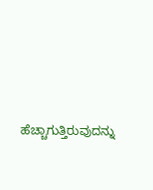ಹೆಚ್ಚಾಗುತ್ತಿರುವುದನ್ನು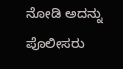ನೋಡಿ ಅದನ್ನು ಪೊಲೀಸರು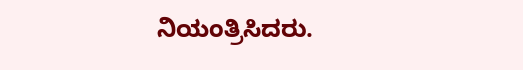ನಿಯಂತ್ರಿಸಿದರು.